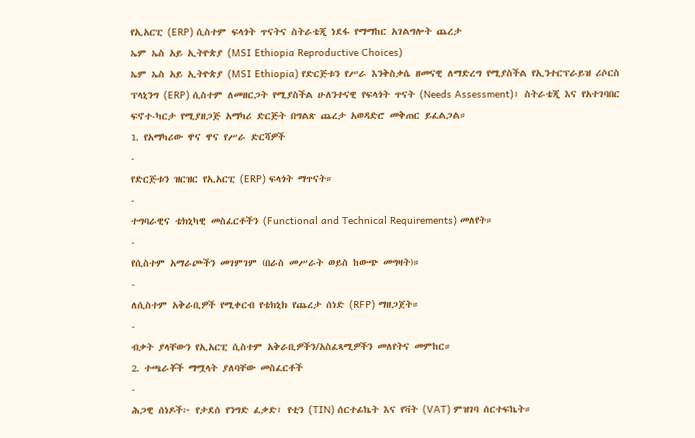የኢአርፒ (ERP) ሲስተም ፍላጎት ጥናትና ስትራቴጂ ነደፋ የማማከር አገልግሎት ጨረታ
ኤም ኤስ አይ ኢትዮጵያ (MSI Ethiopia Reproductive Choices)
ኤም ኤስ አይ ኢትዮጵያ (MSI Ethiopia) የድርጅቱን የሥራ እንቅስቃሴ ዘመናዊ ለማድረግ የሚያስችል የኢንተርፕራይዝ ሪሶርስ ፕላኒንግ (ERP) ሲስተም ለመዘርጋት የሚያስችል ሁለንተናዊ የፍላጎት ጥናት (Needs Assessment)፣ ስትራቴጂ እና የአተገባበር ፍኖተ-ካርታ የሚያዘጋጅ አማካሪ ድርጅት በግልጽ ጨረታ አወዳድሮ መቅጠር ይፈልጋል።
1. የአማካሪው ዋና ዋና የሥራ ድርሻዎች
-
የድርጅቱን ዝርዝር የኢአርፒ (ERP) ፍላጎት ማጥናት።
-
ተግባራዊና ቴክኒካዊ መስፈርቶችን (Functional and Technical Requirements) መለየት።
-
የሲስተም አማራጮችን መገምገም (በራስ መሥራት ወይስ ከውጭ መግዛት)።
-
ለሲስተም አቅራቢዎች የሚቀርብ የቴክኒክ የጨረታ ሰነድ (RFP) ማዘጋጀት።
-
ብቃት ያላቸውን የኢአርፒ ሲስተም አቅራቢዎችን/አስፈጻሚዎችን መለየትና መምከር።
2. ተጫራቾች ማሟላት ያለባቸው መስፈርቶች
-
ሕጋዊ ሰነዶች፦ የታደሰ የንግድ ፈቃድ፣ የቲን (TIN) ሰርተፊኬት እና የቫት (VAT) ምዝገባ ሰርተፍኬት።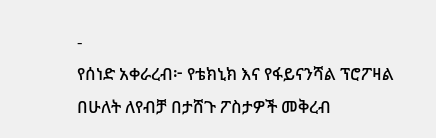-
የሰነድ አቀራረብ፦ የቴክኒክ እና የፋይናንሻል ፕሮፖዛል በሁለት ለየብቻ በታሸጉ ፖስታዎች መቅረብ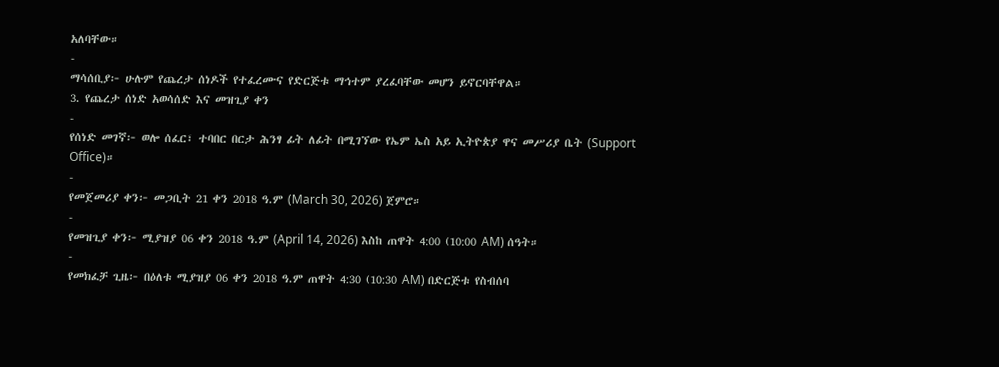አለባቸው።
-
ማሳሰቢያ፦ ሁሉም የጨረታ ሰነዶች የተፈረሙና የድርጅቱ ማኅተም ያረፈባቸው መሆን ይኖርባቸዋል።
3. የጨረታ ሰነድ አወሳሰድ እና መዝጊያ ቀን
-
የሰነድ መገኛ፦ ወሎ ሰፈር፣ ተባበር በርታ ሕንፃ ፊት ለፊት በሚገኘው የኤም ኤስ አይ ኢትዮጵያ ዋና መሥሪያ ቤት (Support Office)።
-
የመጀመሪያ ቀን፦ መጋቢት 21 ቀን 2018 ዓ.ም (March 30, 2026) ጀምሮ።
-
የመዝጊያ ቀን፦ ሚያዝያ 06 ቀን 2018 ዓ.ም (April 14, 2026) እስከ ጠዋት 4:00 (10:00 AM) ሰዓት።
-
የመክፈቻ ጊዜ፦ በዕለቱ ሚያዝያ 06 ቀን 2018 ዓ.ም ጠዋት 4:30 (10:30 AM) በድርጅቱ የስብሰባ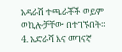አዳራሽ ተጫራቾች ወይም ወኪሎቻቸው በተገኙበት።
4. አድራሻ እና መገናኛ